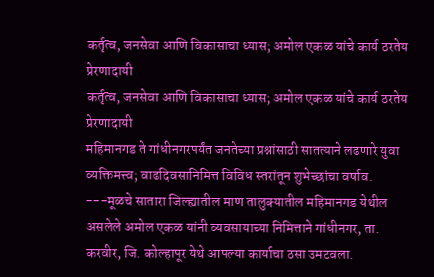कर्तृत्व, जनसेवा आणि विकासाचा ध्यास; अमोल एकळ यांचे कार्य ठरतेय प्रेरणादायी
कर्तृत्व, जनसेवा आणि विकासाचा ध्यास; अमोल एकळ यांचे कार्य ठरतेय प्रेरणादायी
महिमानगड ते गांधीनगरपर्यंत जनतेच्या प्रश्नांसाठी सातत्याने लढणारे युवा व्यक्तिमत्त्व; वाढदिवसानिमित्त विविध स्तरांतून शुभेच्छांचा वर्षाव.
---मूळचे सातारा जिल्ह्यातील माण तालुक्यातील महिमानगड येथील असलेले अमोल एकळ यांनी व्यवसायाच्या निमित्ताने गांधीनगर, ता. करवीर, जि. कोल्हापूर येथे आपल्या कार्याचा ठसा उमटवला.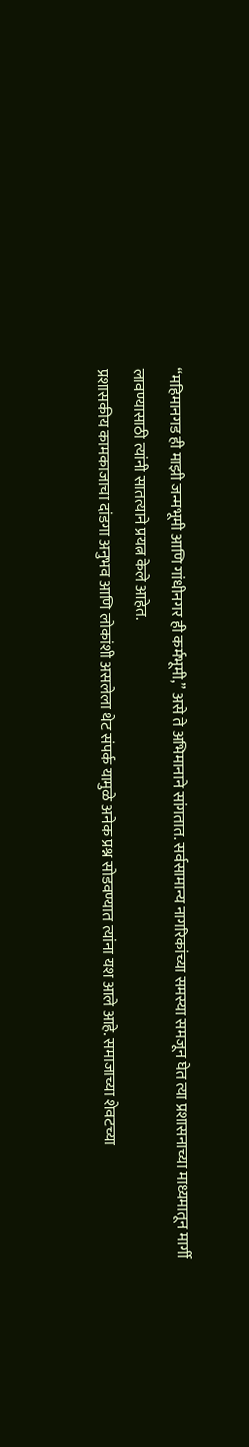“महिमानगड ही माझी जन्मभूमी आणि गांधीनगर ही कर्मभूमी,” असे ते अभिमानाने सांगतात. सर्वसामान्य नागरिकांच्या समस्या समजून घेत त्या प्रशासनाच्या माध्यमातून मार्गी लावण्यासाठी त्यांनी सातत्याने प्रयत्न केले आहेत.
प्रशासकीय कामकाजाचा दांडगा अनुभव आणि लोकांशी असलेला थेट संपर्क यामुळे अनेक प्रश्न सोडवण्यात त्यांना यश आले आहे. समाजाच्या शेवटच्या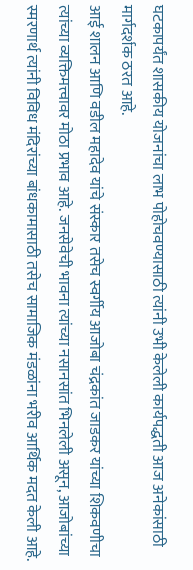घटकापर्यंत शासकीय योजनांचा लाभ पोहोचवण्यासाठी त्यांनी उभी केलेली कार्यपद्धती आज अनेकांसाठी मार्गदर्शक ठरत आहे.
आई शालन आणि वडील महादेव यांचे संस्कार तसेच स्वर्गीय आजोबा चंद्रकांत जाडकर यांच्या शिकवणीचा त्यांच्या व्यक्तिमत्त्वावर मोठा प्रभाव आहे. जनसेवेची भावना त्यांच्या नसानसांत भिनलेली असून, आजोबांच्या स्मरणार्थ त्यांनी विविध मंदिरांच्या बांधकामासाठी तसेच सामाजिक मंडळांना भरीव आर्थिक मदत केली आहे.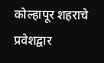कोल्हापूर शहराचे प्रवेशद्वार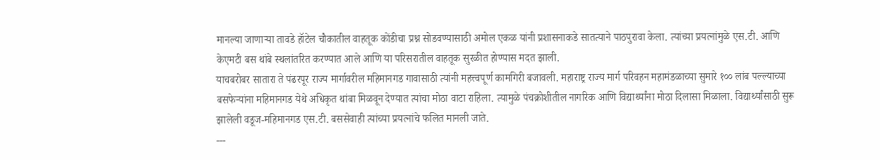मानल्या जाणाऱ्या तावडे हॉटेल चौकातील वाहतूक कोंडीचा प्रश्न सोडवण्यासाठी अमोल एकळ यांनी प्रशासनाकडे सातत्याने पाठपुरावा केला. त्यांच्या प्रयत्नांमुळे एस.टी. आणि केएमटी बस थांबे स्थलांतरित करण्यात आले आणि या परिसरातील वाहतूक सुरळीत होण्यास मदत झाली.
याचबरोबर सातारा ते पंढरपूर राज्य मार्गावरील महिमानगड गावासाठी त्यांनी महत्त्वपूर्ण कामगिरी बजावली. महाराष्ट्र राज्य मार्ग परिवहन महामंडळाच्या सुमारे १०० लांब पल्ल्याच्या बसफेऱ्यांना महिमानगड येथे अधिकृत थांबा मिळवून देण्यात त्यांचा मोठा वाटा राहिला. त्यामुळे पंचक्रोशीतील नागरिक आणि विद्यार्थ्यांना मोठा दिलासा मिळाला. विद्यार्थ्यांसाठी सुरू झालेली वडूज-महिमानगड एस.टी. बससेवाही त्यांच्या प्रयत्नांचे फलित मानली जाते.
---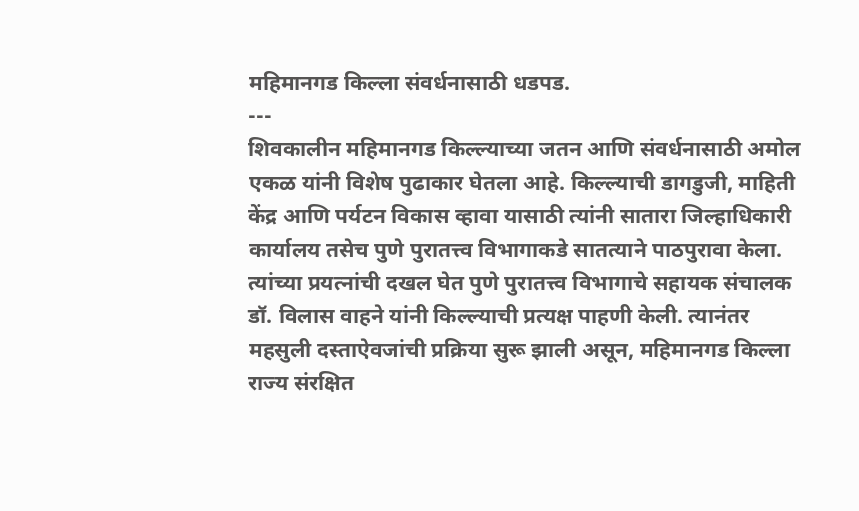महिमानगड किल्ला संवर्धनासाठी धडपड.
---
शिवकालीन महिमानगड किल्ल्याच्या जतन आणि संवर्धनासाठी अमोल एकळ यांनी विशेष पुढाकार घेतला आहे. किल्ल्याची डागडुजी, माहिती केंद्र आणि पर्यटन विकास व्हावा यासाठी त्यांनी सातारा जिल्हाधिकारी कार्यालय तसेच पुणे पुरातत्त्व विभागाकडे सातत्याने पाठपुरावा केला. त्यांच्या प्रयत्नांची दखल घेत पुणे पुरातत्त्व विभागाचे सहायक संचालक डॉ. विलास वाहने यांनी किल्ल्याची प्रत्यक्ष पाहणी केली. त्यानंतर महसुली दस्ताऐवजांची प्रक्रिया सुरू झाली असून, महिमानगड किल्ला राज्य संरक्षित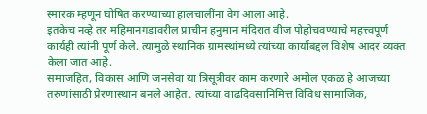स्मारक म्हणून घोषित करण्याच्या हालचालींना वेग आला आहे.
इतकेच नव्हे तर महिमानगडावरील प्राचीन हनुमान मंदिरात वीज पोहोचवण्याचे महत्त्वपूर्ण कार्यही त्यांनी पूर्ण केले. त्यामुळे स्थानिक ग्रामस्थांमध्ये त्यांच्या कार्याबद्दल विशेष आदर व्यक्त केला जात आहे.
समाजहित, विकास आणि जनसेवा या त्रिसूत्रीवर काम करणारे अमोल एकळ हे आजच्या तरुणांसाठी प्रेरणास्थान बनले आहेत. त्यांच्या वाढदिवसानिमित्त विविध सामाजिक,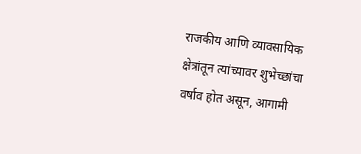राजकीय आणि व्यावसायिक क्षेत्रांतून त्यांच्यावर शुभेच्छांचा वर्षाव होत असून, आगामी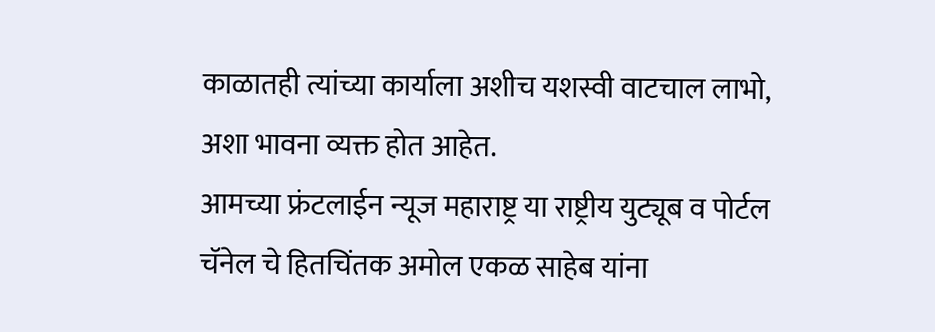काळातही त्यांच्या कार्याला अशीच यशस्वी वाटचाल लाभो, अशा भावना व्यक्त होत आहेत.
आमच्या फ्रंटलाईन न्यूज महाराष्ट्र या राष्ट्रीय युट्यूब व पोर्टल चॅनेल चे हितचिंतक अमोल एकळ साहेब यांना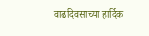वाढदिवसाच्या हार्दिक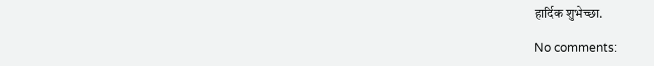हार्दिक शुभेच्छा.

No comments: